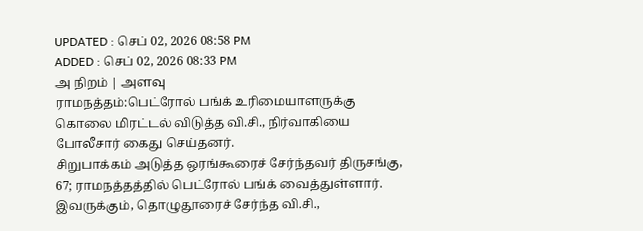UPDATED : செப் 02, 2026 08:58 PM
ADDED : செப் 02, 2026 08:33 PM
அ நிறம் | அளவு
ராமநத்தம்:பெட்ரோல் பங்க் உரிமையாளருக்கு கொலை மிரட்டல் விடுத்த வி.சி., நிர்வாகியை போலீசார் கைது செய்தனர்.
சிறுபாக்கம் அடுத்த ஒரங்கூரைச் சேர்ந்தவர் திருசங்கு, 67; ராமநத்தத்தில் பெட்ரோல் பங்க் வைத்துள்ளார். இவருக்கும், தொழுதூரைச் சேர்ந்த வி.சி.,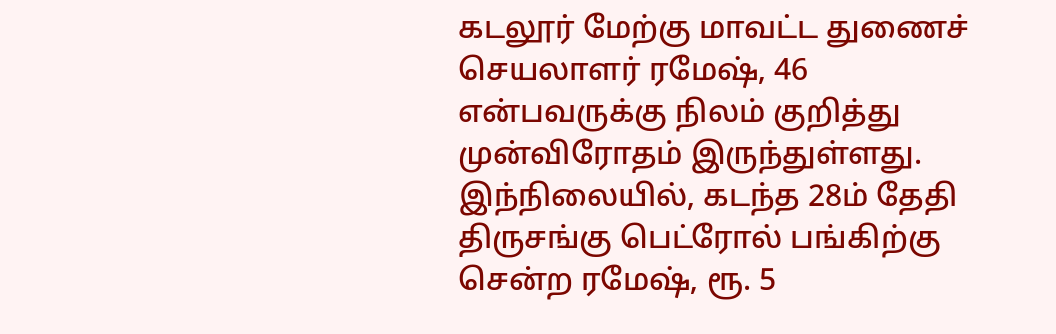கடலூர் மேற்கு மாவட்ட துணைச் செயலாளர் ரமேஷ், 46 என்பவருக்கு நிலம் குறித்து முன்விரோதம் இருந்துள்ளது. இந்நிலையில், கடந்த 28ம் தேதி திருசங்கு பெட்ரோல் பங்கிற்கு சென்ற ரமேஷ், ரூ. 5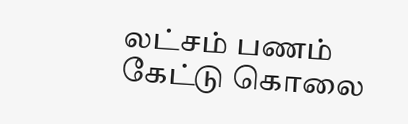லட்சம் பணம் கேட்டு கொலை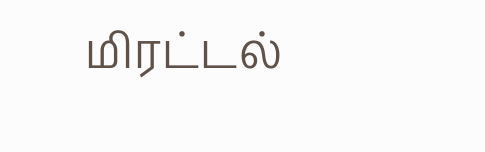மிரட்டல்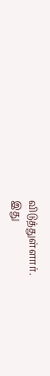விடுத்துள்ளார்.
இது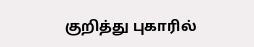குறித்து புகாரில்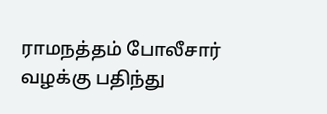ராமநத்தம் போலீசார் வழக்கு பதிந்து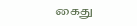கைது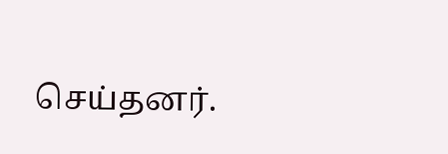செய்தனர்.